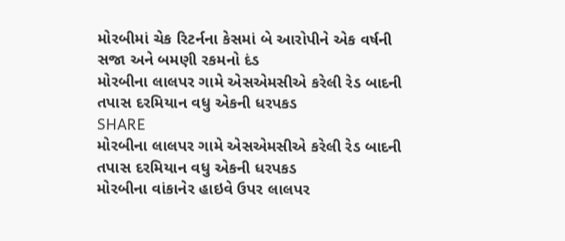મોરબીમાં ચેક રિટર્નના કેસમાં બે આરોપીને એક વર્ષની સજા અને બમણી રકમનો દંડ
મોરબીના લાલપર ગામે એસએમસીએ કરેલી રેડ બાદની તપાસ દરમિયાન વધુ એકની ધરપકડ
SHARE
મોરબીના લાલપર ગામે એસએમસીએ કરેલી રેડ બાદની તપાસ દરમિયાન વધુ એકની ધરપકડ
મોરબીના વાંકાનેર હાઇવે ઉપર લાલપર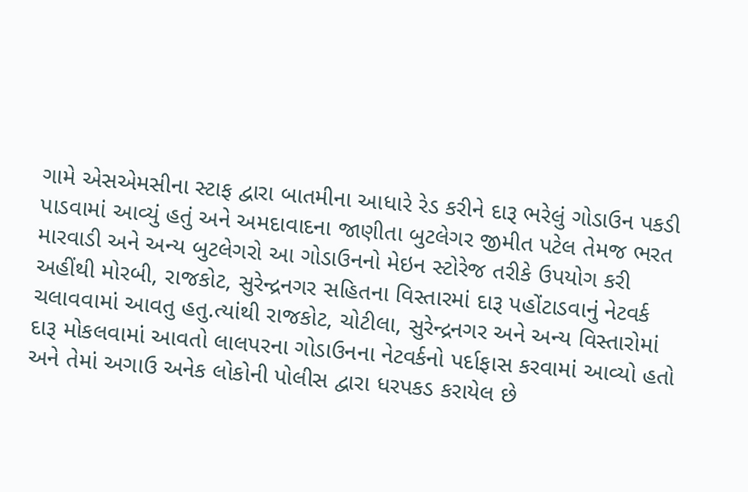ગામે એસએમસીના સ્ટાફ દ્વારા બાતમીના આધારે રેડ કરીને દારૂ ભરેલું ગોડાઉન પકડી પાડવામાં આવ્યું હતું અને અમદાવાદના જાણીતા બુટલેગર જીમીત પટેલ તેમજ ભરત મારવાડી અને અન્ય બુટલેગરો આ ગોડાઉનનો મેઇન સ્ટોરેજ તરીકે ઉપયોગ કરી અહીંથી મોરબી, રાજકોટ, સુરેન્દ્રનગર સહિતના વિસ્તારમાં દારૂ પહોંટાડવાનું નેટવર્ક ચલાવવામાં આવતુ હતુ.ત્યાંથી રાજકોટ, ચોટીલા, સુરેન્દ્રનગર અને અન્ય વિસ્તારોમાં દારૂ મોકલવામાં આવતો લાલપરના ગોડાઉનના નેટવર્કનો પર્દાફાસ કરવામાં આવ્યો હતો અને તેમાં અગાઉ અનેક લોકોની પોલીસ દ્વારા ધરપકડ કરાયેલ છે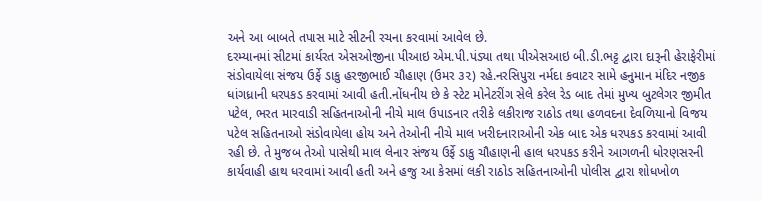અને આ બાબતે તપાસ માટે સીટની રચના કરવામાં આવેલ છે.
દરમ્યાનમાં સીટમાં કાર્યરત એસઓજીના પીઆઇ એમ.પી.પંડ્યા તથા પીએસઆઇ બી.ડી.ભટ્ટ દ્વારા દારૂની હેરાફેરીમાં સંડોવાયેલા સંજય ઉર્ફે ડાકુ હરજીભાઈ ચૌહાણ (ઉમર ૩૨) રહે.નરસિપુરા નર્મદા કવાટર સામે હનુમાન મંદિર નજીક ધાંગધ્રાની ધરપકડ કરવામાં આવી હતી.નોંધનીય છે કે સ્ટેટ મોનેટરીંગ સેલે કરેલ રેડ બાદ તેમાં મુખ્ય બુટલેગર જીમીત પટેલ, ભરત મારવાડી સહિતનાઓની નીચે માલ ઉપાડનાર તરીકે લકીરાજ રાઠોડ તથા હળવદના દેવળિયાનો વિજય પટેલ સહિતનાઓ સંડોવાયેલા હોય અને તેઓની નીચે માલ ખરીદનારાઓની એક બાદ એક ધરપકડ કરવામાં આવી રહી છે. તે મુજબ તેઓ પાસેથી માલ લેનાર સંજય ઉર્ફે ડાકુ ચૌહાણની હાલ ધરપકડ કરીને આગળની ધોરણસરની કાર્યવાહી હાથ ધરવામાં આવી હતી અને હજુ આ કેસમાં લકી રાઠોડ સહિતનાઓની પોલીસ દ્વારા શોધખોળ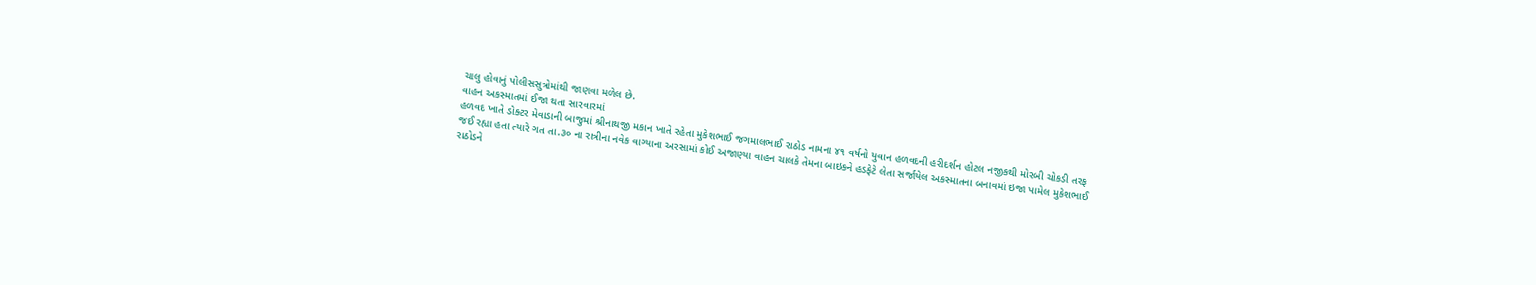ચાલુ હોવાનું પોલીસસુત્રોમાંથી જાણવા મળેલ છે.
વાહન અકસ્માતમાં ઈજા થતા સારવારમાં
હળવદ ખાતે ડોક્ટર મેવાડાની બાજુમાં શ્રીનાથજી મકાન ખાતે રહેતા મુકેશભાઈ જગમાલભાઈ રાઠોડ નામના ૪૧ વર્ષનો યુવાન હળવદની હરીદર્શન હોટલ નજીકથી મોરબી ચોકડી તરફ જઈ રહ્યા હતા ત્યારે ગત તા.૩૦ ના રાત્રીના નવેક વાગ્યાના અરસામાં કોઈ અજાણ્યા વાહન ચાલકે તેમના બાઇકને હડફેટે લેતા સર્જાયેલ અકસ્માતના બનાવમાં ઇજા પામેલ મુકેશભાઈ રાઠોડને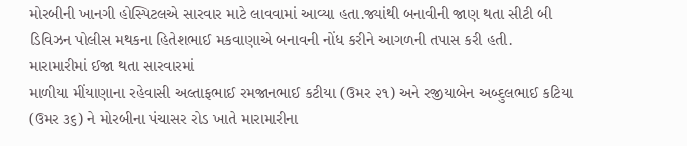મોરબીની ખાનગી હોસ્પિટલએ સારવાર માટે લાવવામાં આવ્યા હતા.જ્યાંથી બનાવીની જાણ થતા સીટી બી ડિવિઝન પોલીસ મથકના હિતેશભાઈ મકવાણાએ બનાવની નોંધ કરીને આગળની તપાસ કરી હતી.
મારામારીમાં ઈજા થતા સારવારમાં
માળીયા મીંયાણાના રહેવાસી અલ્તાફભાઈ રમજાનભાઈ કટીયા (ઉમર ૨૧) અને રજીયાબેન અબ્દુલભાઈ કટિયા (ઉમર ૩૬) ને મોરબીના પંચાસર રોડ ખાતે મારામારીના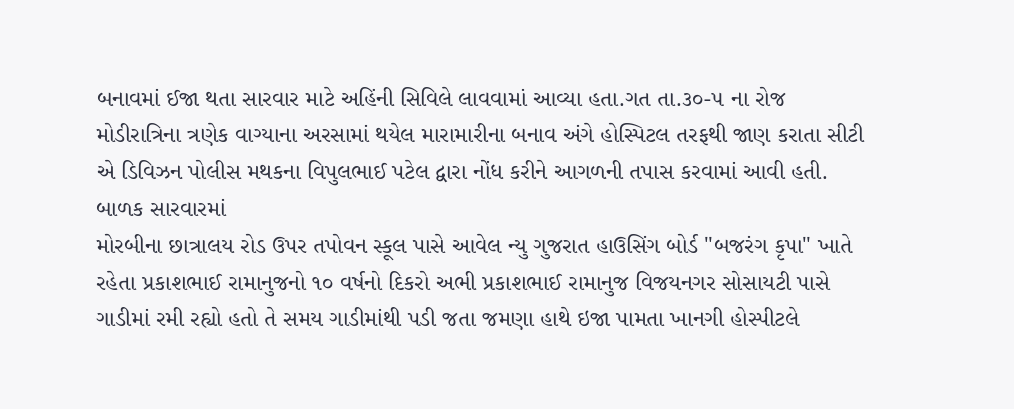બનાવમાં ઈજા થતા સારવાર માટે અહિંની સિવિલે લાવવામાં આવ્યા હતા.ગત તા.૩૦-૫ ના રોજ મોડીરાત્રિના ત્રણેક વાગ્યાના અરસામાં થયેલ મારામારીના બનાવ અંગે હોસ્પિટલ તરફથી જાણ કરાતા સીટી એ ડિવિઝન પોલીસ મથકના વિપુલભાઈ પટેલ દ્વારા નોંધ કરીને આગળની તપાસ કરવામાં આવી હતી.
બાળક સારવારમાં
મોરબીના છાત્રાલય રોડ ઉપર તપોવન સ્કૂલ પાસે આવેલ ન્યુ ગુજરાત હાઉસિંગ બોર્ડ "બજરંગ કૃપા" ખાતે રહેતા પ્રકાશભાઈ રામાનુજનો ૧૦ વર્ષનો દિકરો અભી પ્રકાશભાઈ રામાનુજ વિજયનગર સોસાયટી પાસે ગાડીમાં રમી રહ્યો હતો તે સમય ગાડીમાંથી પડી જતા જમણા હાથે ઇજા પામતા ખાનગી હોસ્પીટલે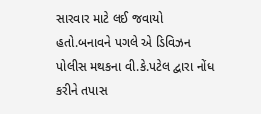સારવાર માટે લઈ જવાયો હતો.બનાવને પગલે એ ડિવિઝન પોલીસ મથકના વી.કે.પટેલ દ્વારા નોંધ કરીને તપાસ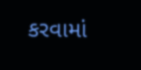કરવામાં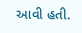આવી હતી.